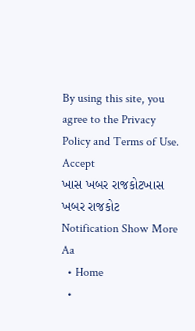By using this site, you agree to the Privacy Policy and Terms of Use.
Accept
ખાસ ખબર રાજકોટખાસ ખબર રાજકોટ
Notification Show More
Aa
  • Home
  •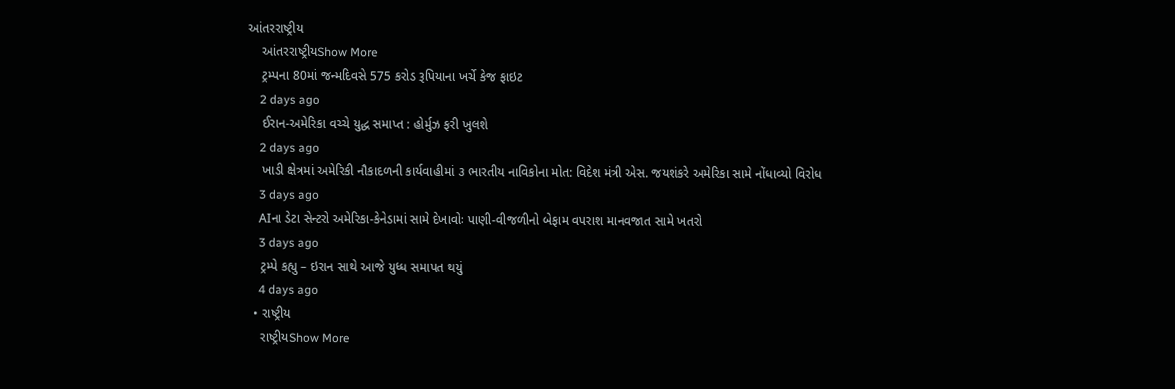આંતરરાષ્ટ્રીય
    આંતરરાષ્ટ્રીયShow More
    ટ્રમ્પના 80માં જન્મદિવસે 575 કરોડ રૂપિયાના ખર્ચે કેજ ફાઇટ
    2 days ago
    ઈરાન-અમેરિકા વચ્ચે યુદ્ધ સમાપ્ત : હોર્મુઝ ફરી ખુલશે
    2 days ago
    ખાડી ક્ષેત્રમાં અમેરિકી નૌકાદળની કાર્યવાહીમાં ૩ ભારતીય નાવિકોના મોત: વિદેશ મંત્રી એસ. જયશંકરે અમેરિકા સામે નોંધાવ્યો વિરોધ
    3 days ago
    AIના ડેટા સેન્ટરો અમેરિકા-કેનેડામાં સામે દેખાવોઃ પાણી-વીજળીનો બેફામ વપરાશ માનવજાત સામે ખતરો
    3 days ago
    ટ્રમ્પે કહ્યુ – ઇરાન સાથે આજે યુધ્ધ સમાપત થયું
    4 days ago
  • રાષ્ટ્રીય
    રાષ્ટ્રીયShow More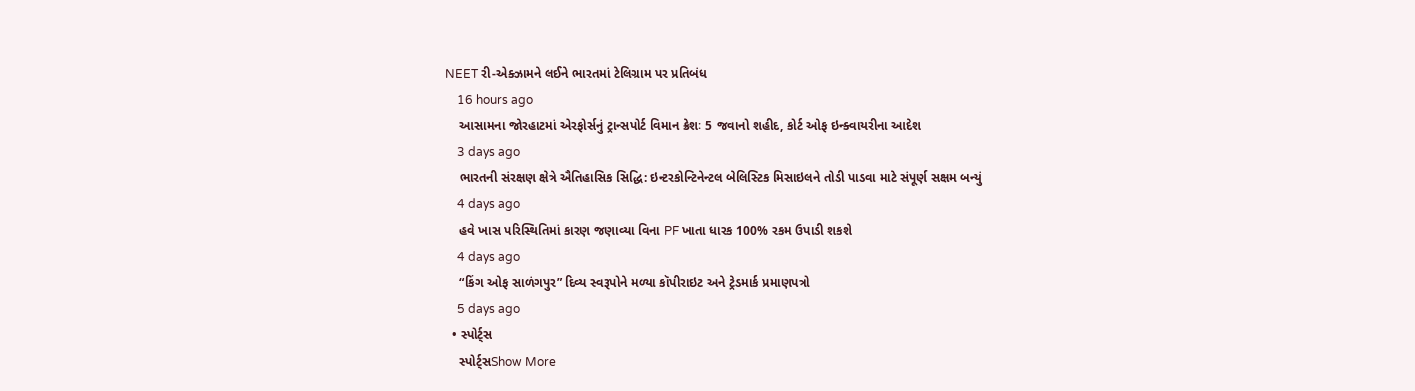NEET રી-એક્ઝામને લઈને ભારતમાં ટેલિગ્રામ પર પ્રતિબંધ
    16 hours ago
    આસામના જોરહાટમાં એરફોર્સનું ટ્રાન્સપોર્ટ વિમાન ક્રેશઃ 5 જવાનો શહીદ, કોર્ટ ઓફ ઇન્ક્વાયરીના આદેશ
    3 days ago
    ભારતની સંરક્ષણ ક્ષેત્રે ઐતિહાસિક સિદ્ધિ: ઇન્ટરકોન્ટિનેન્ટલ બેલિસ્ટિક મિસાઇલને તોડી પાડવા માટે સંપૂર્ણ સક્ષમ બન્યું
    4 days ago
    હવે ખાસ પરિસ્થિતિમાં કારણ જણાવ્યા વિના PF ખાતા ધારક 100% રકમ ઉપાડી શકશે
    4 days ago
    “કિંગ ઓફ સાળંગપુર” દિવ્ય સ્વરૂપોને મળ્યા કૉપીરાઇટ અને ટ્રેડમાર્ક પ્રમાણપત્રો
    5 days ago
  • સ્પોર્ટ્સ
    સ્પોર્ટ્સShow More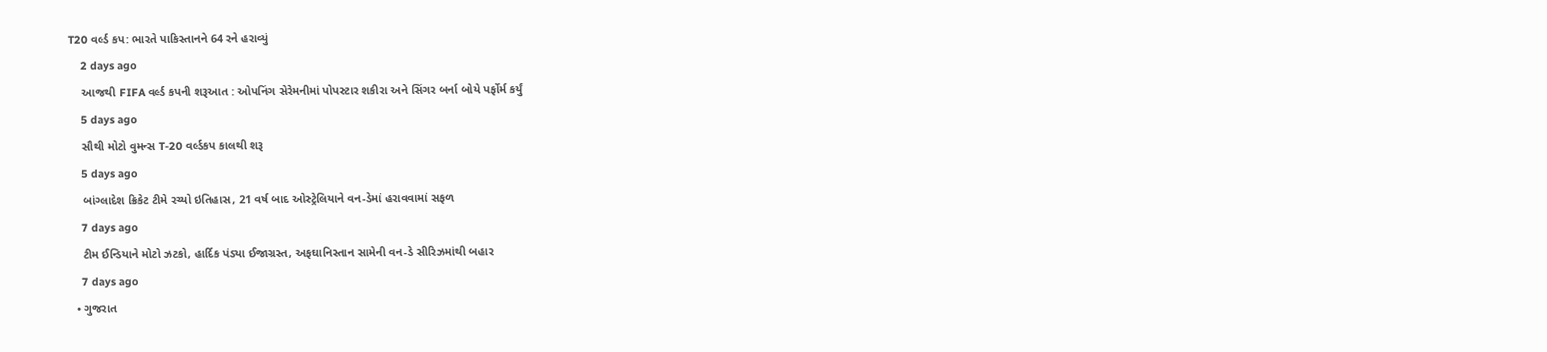T20 વર્લ્ડ કપ: ભારતે પાકિસ્તાનને 64 રને હરાવ્યું
    2 days ago
    આજથી FIFA વર્લ્ડ કપની શરૂઆત : ઓપનિંગ સેરેમનીમાં પોપસ્ટાર શકીરા અને સિંગર બર્ના બોયે પર્ફોર્મ કર્યું
    5 days ago
    સૌથી મોટો વુમન્સ T-20 વર્લ્ડકપ કાલથી શરૂ
    5 days ago
    બાંગ્લાદેશ ક્રિકેટ ટીમે રચ્યો ઇતિહાસ, 21 વર્ષ બાદ ઓસ્ટ્રેલિયાને વન-ડેમાં હરાવવામાં સફળ
    7 days ago
    ટીમ ઈન્ડિયાને મોટો ઝટકો, હાર્દિક પંડ્યા ઈજાગ્રસ્ત, અફઘાનિસ્તાન સામેની વન-ડે સીરિઝમાંથી બહાર
    7 days ago
  • ગુજરાત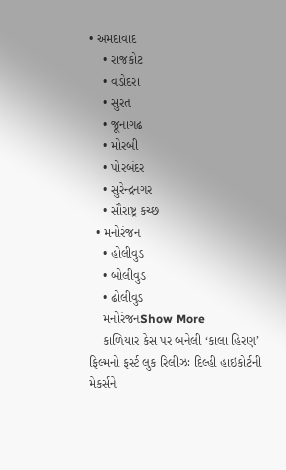• અમદાવાદ
    • રાજકોટ
    • વડોદરા
    • સુરત
    • જૂનાગઢ
    • મોરબી
    • પોરબંદર
    • સુરેન્દ્રનગર
    • સૌરાષ્ટ્ર કચ્છ
  • મનોરંજન
    • હોલીવુડ
    • બોલીવુડ
    • ઢોલીવુડ
    મનોરંજનShow More
    કાળિયાર કેસ પર બનેલી ‘કાલા હિરણ’ ફિલ્મનો ફર્સ્ટ લુક રિલીઝઃ દિલ્હી હાઇકોર્ટની મેકર્સને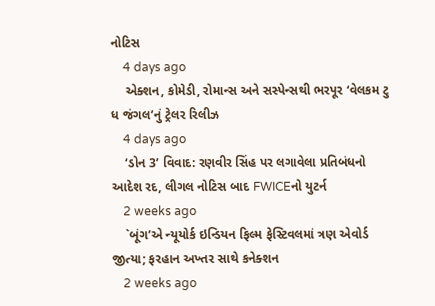નોટિસ
    4 days ago
    એક્શન, કોમેડી, રોમાન્સ અને સસ્પેન્સથી ભરપૂર ‘વેલકમ ટુ ધ જંગલ’નું ટ્રેલર રિલીઝ
    4 days ago
    ‘ડોન 3’ વિવાદ: રણવીર સિંહ પર લગાવેલા પ્રતિબંધનો આદેશ રદ, લીગલ નોટિસ બાદ FWICEનો યુટર્ન
    2 weeks ago
    `બૂંગ’એ ન્યૂયોર્ક ઇન્ડિયન ફિલ્મ ફેસ્ટિવલમાં ત્રણ એવોર્ડ જીત્યા; ફરહાન અખ્તર સાથે કનેક્શન
    2 weeks ago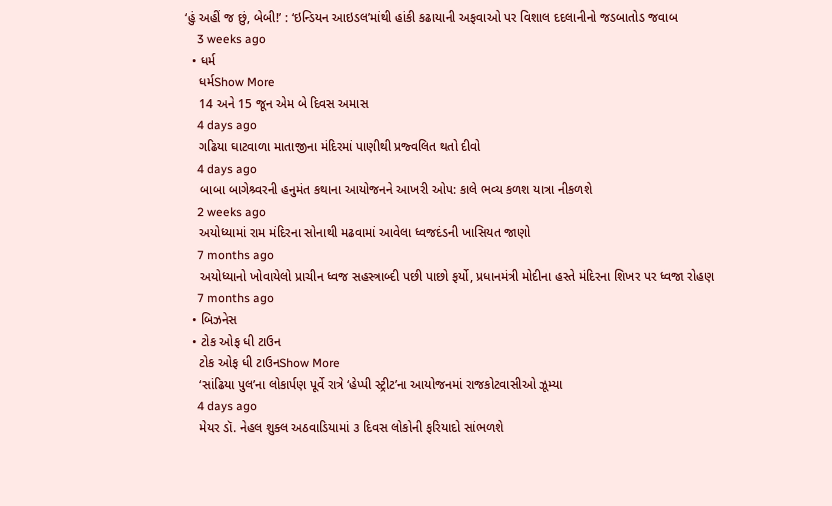‘હું અહીં જ છું, બેબી!’ : ‘ઇન્ડિયન આઇડલ’માંથી હાંકી કઢાયાની અફવાઓ પર વિશાલ દદલાનીનો જડબાતોડ જવાબ
    3 weeks ago
  • ધર્મ
    ધર્મShow More
    14 અને 15 જૂન એમ બે દિવસ અમાસ
    4 days ago
    ગઢિયા ઘાટવાળા માતાજીના મંદિરમાં પાણીથી પ્રજ્વલિત થતો દીવો
    4 days ago
    બાબા બાગેશ્ર્વરની હનુમંત કથાના આયોજનને આખરી ઓપ: કાલે ભવ્ય કળશ યાત્રા નીકળશે
    2 weeks ago
    અયોધ્યામાં રામ મંદિરના સોનાથી મઢવામાં આવેલા ધ્વજદંડની ખાસિયત જાણો
    7 months ago
    અયોધ્યાનો ખોવાયેલો પ્રાચીન ધ્વજ સહસ્ત્રાબ્દી પછી પાછો ફર્યો, પ્રધાનમંત્રી મોદીના હસ્તે મંદિરના શિખર પર ધ્વજા રોહણ
    7 months ago
  • બિઝનેસ
  • ટોક ઓફ ધી ટાઉન
    ટોક ઓફ ધી ટાઉનShow More
    ‘સાંઢિયા પુલ’ના લોકાર્પણ પૂર્વે રાત્રે ‘હેપ્પી સ્ટ્રીટ’ના આયોજનમાં રાજકોટવાસીઓ ઝૂમ્યા
    4 days ago
    મેયર ડૉ. નેહલ શુક્લ અઠવાડિયામાં ૩ દિવસ લોકોની ફરિયાદો સાંભળશે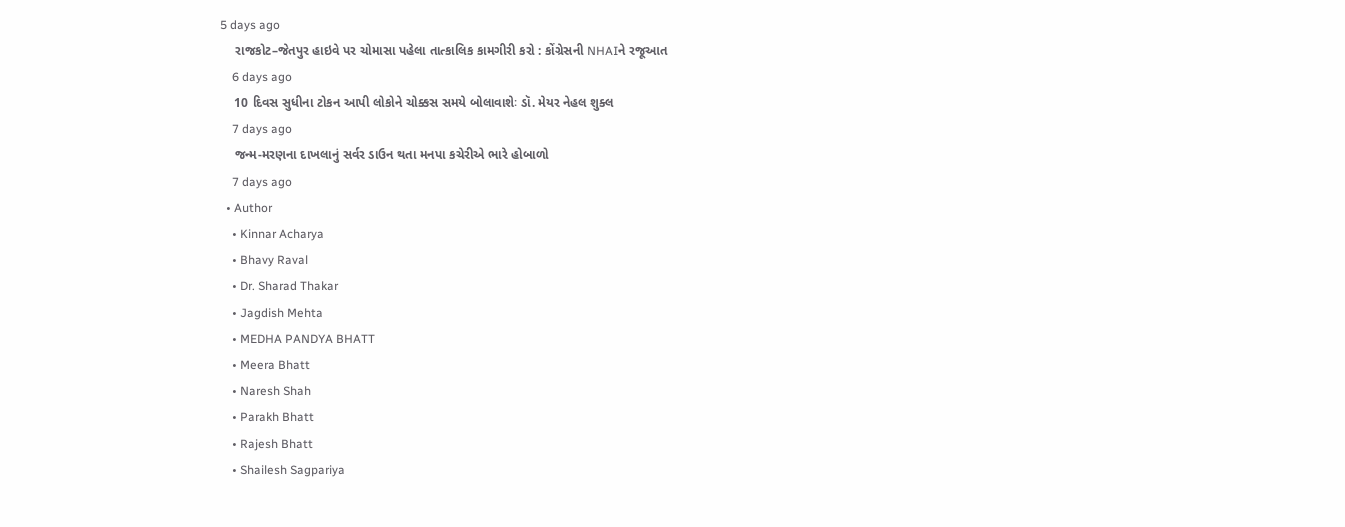5 days ago
    રાજકોટ–જેતપુર હાઇવે પર ચોમાસા પહેલા તાત્કાલિક કામગીરી કરો : કોંગ્રેસની NHAIને રજૂઆત
    6 days ago
    10 દિવસ સુધીના ટોકન આપી લોકોને ચોક્કસ સમયે બોલાવાશેઃ ડૉ. મેયર નેહલ શુક્લ
    7 days ago
    જન્મ-મરણના દાખલાનું સર્વર ડાઉન થતા મનપા કચેરીએ ભારે હોબાળો
    7 days ago
  • Author
    • Kinnar Acharya
    • Bhavy Raval
    • Dr. Sharad Thakar
    • Jagdish Mehta
    • MEDHA PANDYA BHATT
    • Meera Bhatt
    • Naresh Shah
    • Parakh Bhatt
    • Rajesh Bhatt
    • Shailesh Sagpariya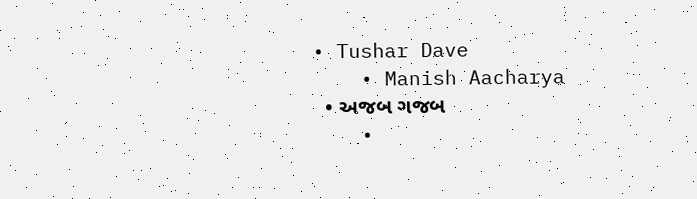• Tushar Dave
    • Manish Aacharya
  • અજબ ગજબ
    •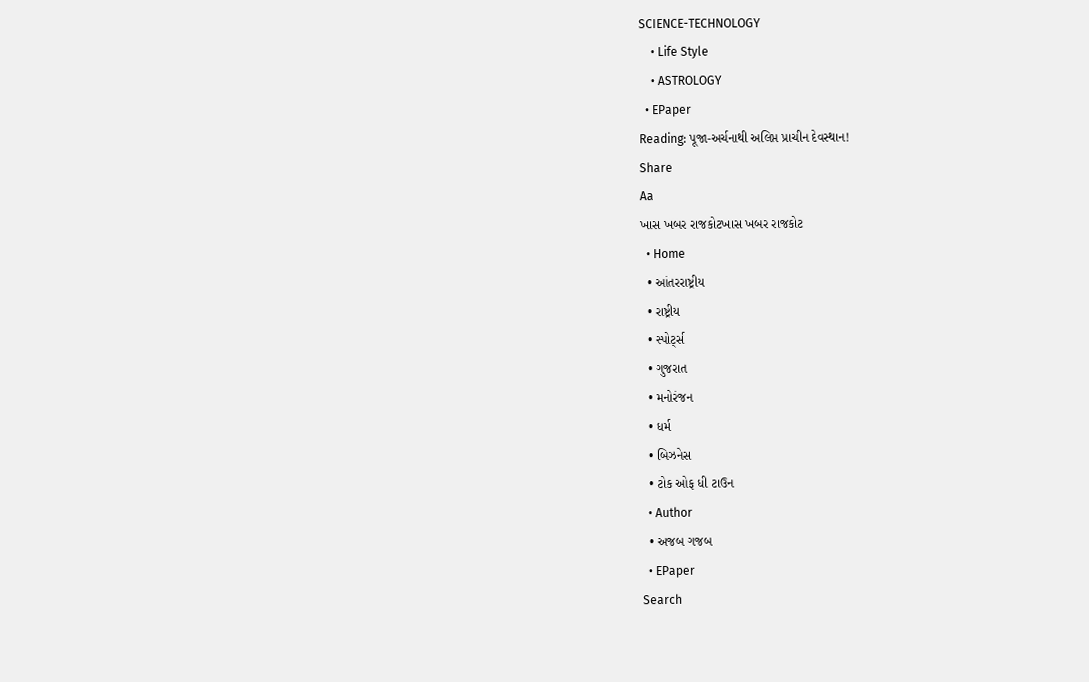SCIENCE-TECHNOLOGY
    • Life Style
    • ASTROLOGY
  • EPaper
Reading: પૂજા-અર્ચનાથી અલિપ્ત પ્રાચીન દેવસ્થાન!
Share
Aa
ખાસ ખબર રાજકોટખાસ ખબર રાજકોટ
  • Home
  • આંતરરાષ્ટ્રીય
  • રાષ્ટ્રીય
  • સ્પોર્ટ્સ
  • ગુજરાત
  • મનોરંજન
  • ધર્મ
  • બિઝનેસ
  • ટોક ઓફ ધી ટાઉન
  • Author
  • અજબ ગજબ
  • EPaper
Search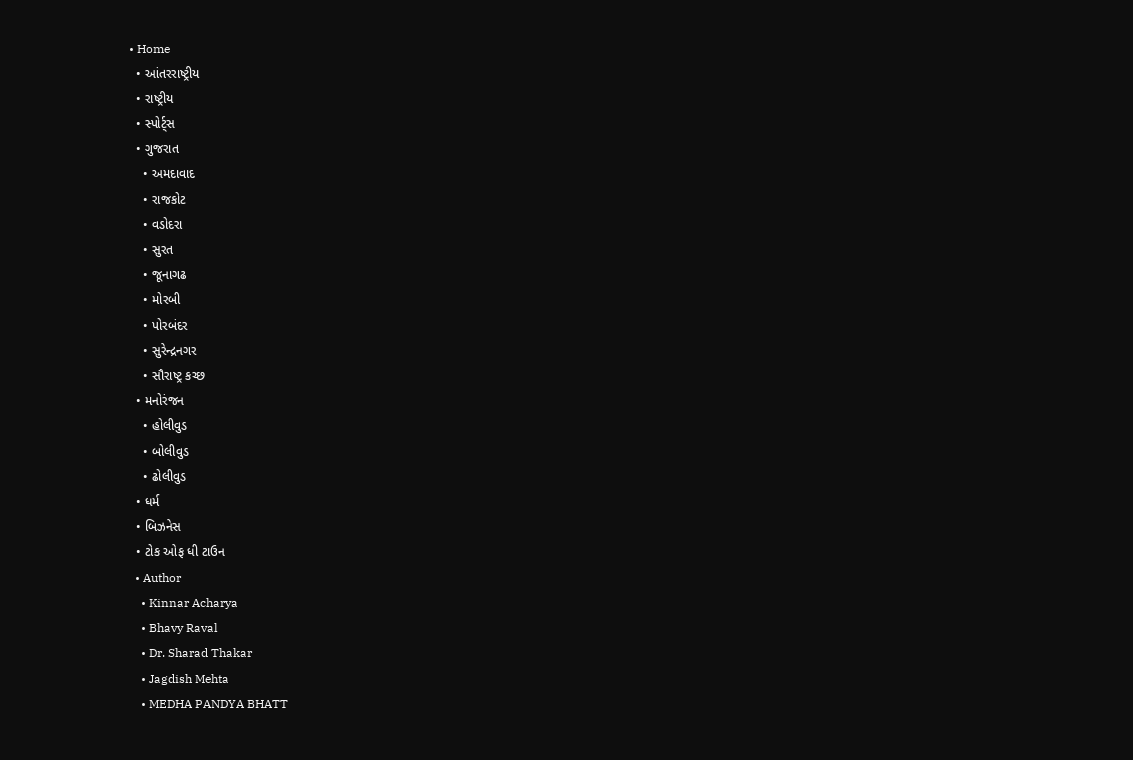• Home
  • આંતરરાષ્ટ્રીય
  • રાષ્ટ્રીય
  • સ્પોર્ટ્સ
  • ગુજરાત
    • અમદાવાદ
    • રાજકોટ
    • વડોદરા
    • સુરત
    • જૂનાગઢ
    • મોરબી
    • પોરબંદર
    • સુરેન્દ્રનગર
    • સૌરાષ્ટ્ર કચ્છ
  • મનોરંજન
    • હોલીવુડ
    • બોલીવુડ
    • ઢોલીવુડ
  • ધર્મ
  • બિઝનેસ
  • ટોક ઓફ ધી ટાઉન
  • Author
    • Kinnar Acharya
    • Bhavy Raval
    • Dr. Sharad Thakar
    • Jagdish Mehta
    • MEDHA PANDYA BHATT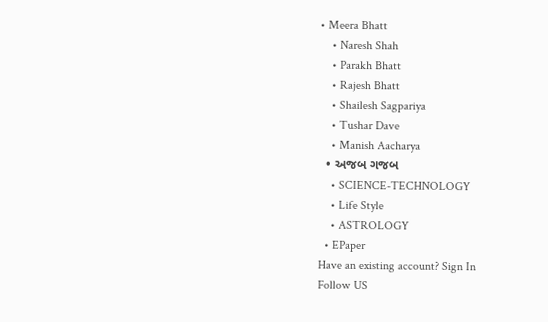• Meera Bhatt
    • Naresh Shah
    • Parakh Bhatt
    • Rajesh Bhatt
    • Shailesh Sagpariya
    • Tushar Dave
    • Manish Aacharya
  • અજબ ગજબ
    • SCIENCE-TECHNOLOGY
    • Life Style
    • ASTROLOGY
  • EPaper
Have an existing account? Sign In
Follow US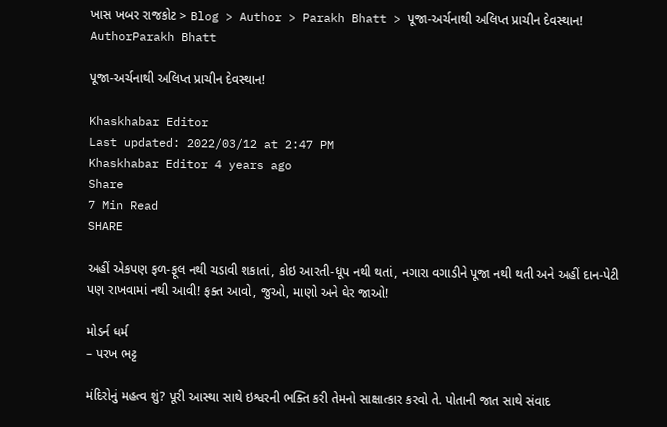ખાસ ખબર રાજકોટ > Blog > Author > Parakh Bhatt > પૂજા-અર્ચનાથી અલિપ્ત પ્રાચીન દેવસ્થાન!
AuthorParakh Bhatt

પૂજા-અર્ચનાથી અલિપ્ત પ્રાચીન દેવસ્થાન!

Khaskhabar Editor
Last updated: 2022/03/12 at 2:47 PM
Khaskhabar Editor 4 years ago
Share
7 Min Read
SHARE

અહીં એકપણ ફળ-ફૂલ નથી ચડાવી શકાતાં, કોઇ આરતી-ધૂપ નથી થતાં, નગારા વગાડીને પૂજા નથી થતી અને અહીં દાન-પેટી પણ રાખવામાં નથી આવી! ફક્ત આવો, જુઓ, માણો અને ઘેર જાઓ!

મોડર્ન ધર્મ
– પરખ ભટ્ટ

મંદિરોનું મહત્વ શું? પૂરી આસ્થા સાથે ઇશ્વરની ભક્તિ કરી તેમનો સાક્ષાત્કાર કરવો તે. પોતાની જાત સાથે સંવાદ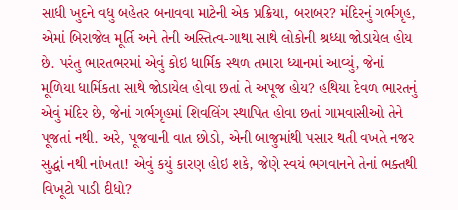સાધી ખુદને વધુ બહેતર બનાવવા માટેની એક પ્રક્રિયા, બરાબર? મંદિરનું ગર્ભગૃહ, એમાં બિરાજેલ મૂર્તિ અને તેની અસ્તિત્વ-ગાથા સાથે લોકોની શ્રધ્ધા જોડાયેલ હોય છે. પરંતુ ભારતભરમાં એવું કોઇ ધાર્મિક સ્થળ તમારા ધ્યાનમાં આવ્યું, જેનાં મૂળિયા ધાર્મિકતા સાથે જોડાયેલ હોવા છતાં તે અપૂજ હોય? હથિયા દેવળ ભારતનું એવું મંદિર છે, જેનાં ગર્ભગૃહમાં શિવલિંગ સ્થાપિત હોવા છતાં ગામવાસીઓ તેને પૂજતાં નથી. અરે, પૂજવાની વાત છોડો, એની બાજુમાંથી પસાર થતી વખતે નજર સુદ્ધાં નથી નાંખતા! એવું કયું કારણ હોઇ શકે, જેણે સ્વયં ભગવાનને તેનાં ભક્તથી વિખૂટો પાડી દીધો?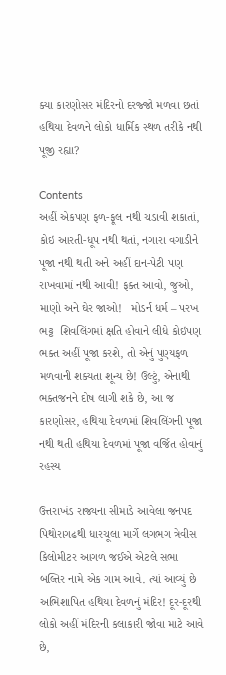ક્યા કારણોસર મંદિરનો દરજ્જો મળવા છતાં હથિયા દેવળને લોકો ધાર્મિક સ્થળ તરીકે નથી પૂજી રહ્યા?

Contents
અહીં એકપણ ફળ-ફૂલ નથી ચડાવી શકાતાં, કોઇ આરતી-ધૂપ નથી થતાં, નગારા વગાડીને પૂજા નથી થતી અને અહીં દાન-પેટી પણ રાખવામાં નથી આવી! ફક્ત આવો, જુઓ, માણો અને ઘેર જાઓ!   મોડર્ન ધર્મ – પરખ ભટ્ટ  શિવલિંગમાં ક્ષતિ હોવાને લીધે કોઇપણ ભક્ત અહીં પૂજા કરશે, તો એનું પુણ્યફળ મળવાની શક્યતા શૂન્ય છે! ઉલ્ટું, એનાથી ભક્તજનને દોષ લાગી શકે છે, આ જ કારણોસર, હથિયા દેવળમાં શિવલિંગની પૂજા નથી થતી હથિયા દેવળમાં પૂજા વર્જિત હોવાનું રહસ્ય

ઉત્તરાખંડ રાજ્યના સીમાડે આવેલા જનપદ પિથોરાગઢથી ધારચૂલા માર્ગે લગભગ ત્રેવીસ કિલોમીટર આગળ જઈએ એટલે સભા બલ્તિર નામે એક ગામ આવે. ત્યાં આવ્યું છે અભિશાપિત હથિયા દેવળનું મંદિર! દૂર-દૂરથી લોકો અહીં મંદિરની કલાકારી જોવા માટે આવે છે,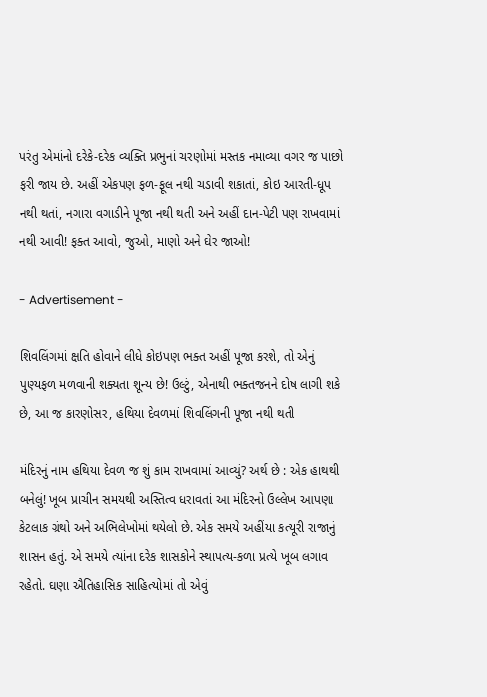પરંતુ એમાંનો દરેકે-દરેક વ્યક્તિ પ્રભુનાં ચરણોમાં મસ્તક નમાવ્યા વગર જ પાછો ફરી જાય છે. અહીં એકપણ ફળ-ફૂલ નથી ચડાવી શકાતાં, કોઇ આરતી-ધૂપ નથી થતાં, નગારા વગાડીને પૂજા નથી થતી અને અહીં દાન-પેટી પણ રાખવામાં નથી આવી! ફક્ત આવો, જુઓ, માણો અને ઘેર જાઓ!

- Advertisement -

શિવલિંગમાં ક્ષતિ હોવાને લીધે કોઇપણ ભક્ત અહીં પૂજા કરશે, તો એનું પુણ્યફળ મળવાની શક્યતા શૂન્ય છે! ઉલ્ટું, એનાથી ભક્તજનને દોષ લાગી શકે છે, આ જ કારણોસર, હથિયા દેવળમાં શિવલિંગની પૂજા નથી થતી

મંદિરનું નામ હથિયા દેવળ જ શું કામ રાખવામાં આવ્યું? અર્થ છે : એક હાથથી બનેલું! ખૂબ પ્રાચીન સમયથી અસ્તિત્વ ધરાવતાં આ મંદિરનો ઉલ્લેખ આપણા કેટલાક ગ્રંથો અને અભિલેખોમાં થયેલો છે. એક સમયે અહીંયા કત્યૂરી રાજાનું શાસન હતું. એ સમયે ત્યાંના દરેક શાસકોને સ્થાપત્ય-કળા પ્રત્યે ખૂબ લગાવ રહેતો. ઘણા ઐતિહાસિક સાહિત્યોમાં તો એવું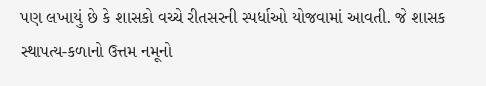પણ લખાયું છે કે શાસકો વચ્ચે રીતસરની સ્પર્ધાઓ યોજવામાં આવતી. જે શાસક સ્થાપત્ય-કળાનો ઉત્તમ નમૂનો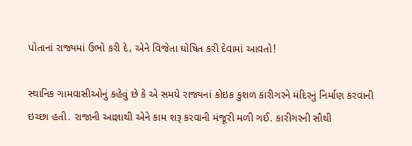પોતાનાં રાજ્યમાં ઉભો કરી દે, એને વિજેતા ઘોષિત કરી દેવામાં આવતો!

સ્થાનિક ગામવાસીઓનું કહેવું છે કે એ સમયે રાજ્યનાં કોઇક કુશળ કારીગરને મંદિરનું નિર્માણ કરવાની ઇચ્છા હતી. રાજાની આજ્ઞાથી એને કામ શરૂ કરવાની મંજૂરી મળી ગઈ. કારીગરની સૌથી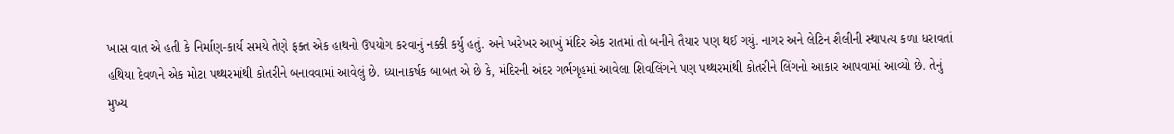ખાસ વાત એ હતી કે નિર્માણ-કાર્ય સમયે તેણે ફક્ત એક હાથનો ઉપયોગ કરવાનું નક્કી કર્યુ હતું. અને ખરેખર આખું મંદિર એક રાતમાં તો બનીને તૈયાર પણ થઈ ગયું. નાગર અને લેટિન શૈલીની સ્થાપત્ય કળા ધરાવતાં હથિયા દેવળને એક મોટા પથ્થરમાંથી કોતરીને બનાવવામાં આવેલું છે. ધ્યાનાકર્ષક બાબત એ છે કે, મંદિરની અંદર ગર્ભગૃહમાં આવેલા શિવલિંગને પણ પથ્થરમાંથી કોતરીને લિંગનો આકાર આપવામાં આવ્યો છે. તેનું મુખ્ય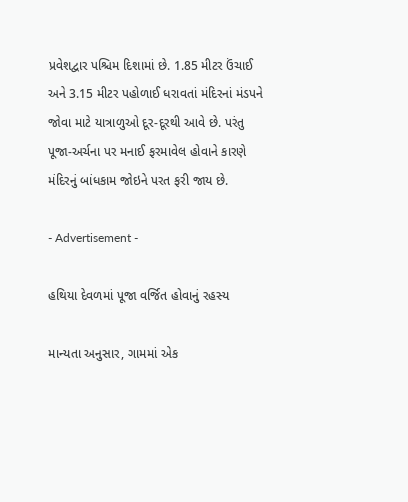પ્રવેશદ્વાર પશ્ચિમ દિશામાં છે. 1.85 મીટર ઉંચાઈ અને 3.15 મીટર પહોળાઈ ધરાવતાં મંદિરનાં મંડપને જોવા માટે યાત્રાળુઓ દૂર-દૂરથી આવે છે. પરંતુ પૂજા-અર્ચના પર મનાઈ ફરમાવેલ હોવાને કારણે મંદિરનું બાંધકામ જોઇને પરત ફરી જાય છે.

- Advertisement -

હથિયા દેવળમાં પૂજા વર્જિત હોવાનું રહસ્ય

માન્યતા અનુસાર, ગામમાં એક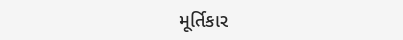મૂર્તિકાર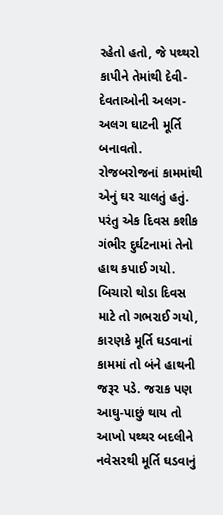રહેતો હતો, જે પથ્થરો કાપીને તેમાંથી દેવી-દેવતાઓની અલગ-અલગ ઘાટની મૂર્તિ બનાવતો. રોજબરોજનાં કામમાંથી એનું ઘર ચાલતું હતું. પરંતુ એક દિવસ કશીક ગંભીર દુર્ઘટનામાં તેનો હાથ કપાઈ ગયો. બિચારો થોડા દિવસ માટે તો ગભરાઈ ગયો, કારણકે મૂર્તિ ઘડવાનાં કામમાં તો બંને હાથની જરૂર પડે. જરાક પણ આઘુ-પાછું થાય તો આખો પથ્થર બદલીને નવેસરથી મૂર્તિ ઘડવાનું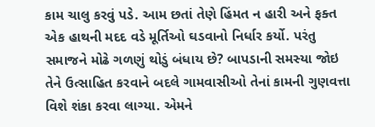કામ ચાલુ કરવું પડે. આમ છતાં તેણે હિંમત ન હારી અને ફક્ત એક હાથની મદદ વડે મૂર્તિઓ ઘડવાનો નિર્ધાર કર્યો. પરંતુ સમાજને મોઢે ગળણું થોડું બંધાય છે? બાપડાની સમસ્યા જોઇ તેને ઉત્સાહિત કરવાને બદલે ગામવાસીઓ તેનાં કામની ગુણવત્તા વિશે શંકા કરવા લાગ્યા. એમને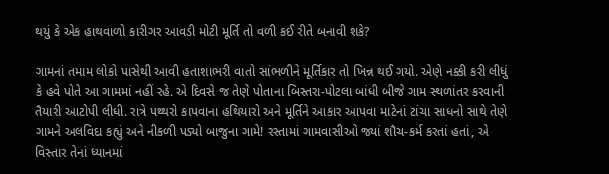થયું કે એક હાથવાળો કારીગર આવડી મોટી મૂર્તિ તો વળી કઈ રીતે બનાવી શકે?

ગામનાં તમામ લોકો પાસેથી આવી હતાશાભરી વાતો સાંભળીને મૂર્તિકાર તો ખિન્ન થઈ ગયો. એણે નક્કી કરી લીધું કે હવે પોતે આ ગામમાં નહીં રહે. એ દિવસે જ તેણે પોતાના બિસ્તરા-પોટલા બાંધી બીજે ગામ સ્થળાંતર કરવાની તૈયારી આટોપી લીધી. રાત્રે પથ્થરો કાપવાના હથિયારો અને મૂર્તિને આકાર આપવા માટેનાં ટાંચા સાધનો સાથે તેણે ગામને અલવિદા કહ્યું અને નીકળી પડ્યો બાજુના ગામે! રસ્તામાં ગામવાસીઓ જ્યાં શૌચ-કર્મ કરતાં હતાં, એ વિસ્તાર તેનાં ધ્યાનમાં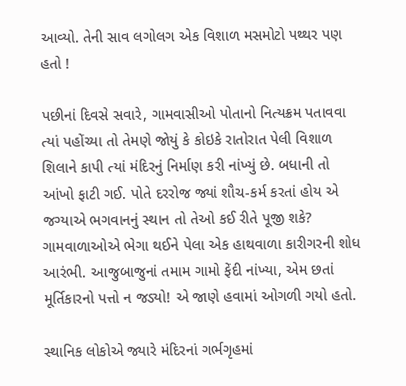આવ્યો. તેની સાવ લગોલગ એક વિશાળ મસમોટો પથ્થર પણ હતો !

પછીનાં દિવસે સવારે, ગામવાસીઓ પોતાનો નિત્યક્રમ પતાવવા ત્યાં પહોંચ્યા તો તેમણે જોયું કે કોઇકે રાતોરાત પેલી વિશાળ શિલાને કાપી ત્યાં મંદિરનું નિર્માણ કરી નાંખ્યું છે. બધાની તો આંખો ફાટી ગઈ. પોતે દરરોજ જ્યાં શૌચ-કર્મ કરતાં હોય એ જગ્યાએ ભગવાનનું સ્થાન તો તેઓ કઈ રીતે પૂજી શકે? ગામવાળાઓએ ભેગા થઈને પેલા એક હાથવાળા કારીગરની શોધ આરંભી. આજુબાજુનાં તમામ ગામો ફેંદી નાંખ્યા, એમ છતાં મૂર્તિકારનો પત્તો ન જડ્યો! એ જાણે હવામાં ઓગળી ગયો હતો.

સ્થાનિક લોકોએ જ્યારે મંદિરનાં ગર્ભગૃહમાં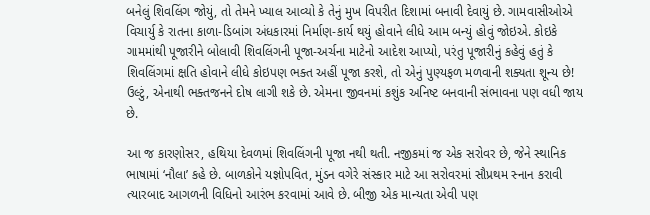બનેલું શિવલિંગ જોયું, તો તેમને ખ્યાલ આવ્યો કે તેનું મુખ વિપરીત દિશામાં બનાવી દેવાયું છે. ગામવાસીઓએ વિચાર્યુ કે રાતના કાળા-ડિબાંગ અંધકારમાં નિર્માણ-કાર્ય થયું હોવાને લીધે આમ બન્યું હોવું જોઇએ. કોઇકે ગામમાંથી પૂજારીને બોલાવી શિવલિંગની પૂજા-અર્ચના માટેનો આદેશ આપ્યો, પરંતુ પૂજારીનું કહેવું હતું કે શિવલિંગમાં ક્ષતિ હોવાને લીધે કોઇપણ ભક્ત અહીં પૂજા કરશે, તો એનું પુણ્યફળ મળવાની શક્યતા શૂન્ય છે! ઉલ્ટું, એનાથી ભક્તજનને દોષ લાગી શકે છે. એમના જીવનમાં કશુંક અનિષ્ટ બનવાની સંભાવના પણ વધી જાય છે.

આ જ કારણોસર, હથિયા દેવળમાં શિવલિંગની પૂજા નથી થતી. નજીકમાં જ એક સરોવર છે, જેને સ્થાનિક ભાષામાં ‘નૌલા’ કહે છે. બાળકોને યજ્ઞોપવિત, મુંડન વગેરે સંસ્કાર માટે આ સરોવરમાં સૌપ્રથમ સ્નાન કરાવી ત્યારબાદ આગળની વિધિનો આરંભ કરવામાં આવે છે. બીજી એક માન્યતા એવી પણ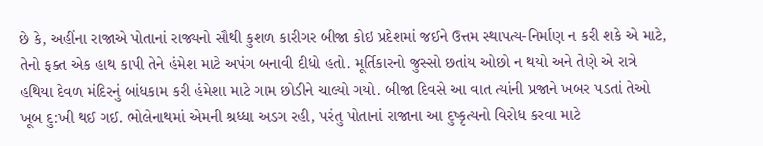છે કે, અહીંના રાજાએ પોતાનાં રાજ્યનો સૌથી કુશળ કારીગર બીજા કોઇ પ્રદેશમાં જઈને ઉત્તમ સ્થાપત્ય-નિર્માણ ન કરી શકે એ માટે, તેનો ફક્ત એક હાથ કાપી તેને હંમેશ માટે અપંગ બનાવી દીધો હતો. મૂર્તિકારનો જુસ્સો છતાંય ઓછો ન થયો અને તેણે એ રાત્રે હથિયા દેવળ મંદિરનું બાંધકામ કરી હંમેશા માટે ગામ છોડીને ચાલ્યો ગયો. બીજા દિવસે આ વાત ત્યાંની પ્રજાને ખબર પડતાં તેઓ ખૂબ દુ:ખી થઈ ગઈ. ભોલેનાથમાં એમની શ્રધ્ધા અડગ રહી, પરંતુ પોતાનાં રાજાના આ દુષ્કૃત્યનો વિરોધ કરવા માટે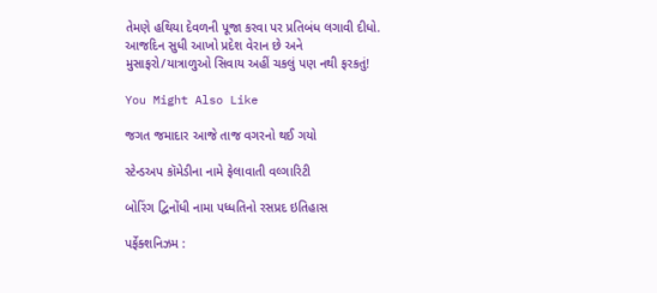તેમણે હથિયા દેવળની પૂજા કરવા પર પ્રતિબંધ લગાવી દીધો. આજદિન સુધી આખો પ્રદેશ વેરાન છે અને મુસાફરો/યાત્રાળુઓ સિવાય અહીં ચકલું પણ નથી ફરકતું!

You Might Also Like

જગત જમાદાર આજે તાજ વગરનો થઈ ગયો

સ્ટેન્ડઅપ કૉમેડીના નામે ફેલાવાતી વલ્ગારિટી

બોરિંગ દ્વિનોંધી નામા પધ્ધતિનો રસપ્રદ ઇતિહાસ

પર્ફેક્શનિઝમ :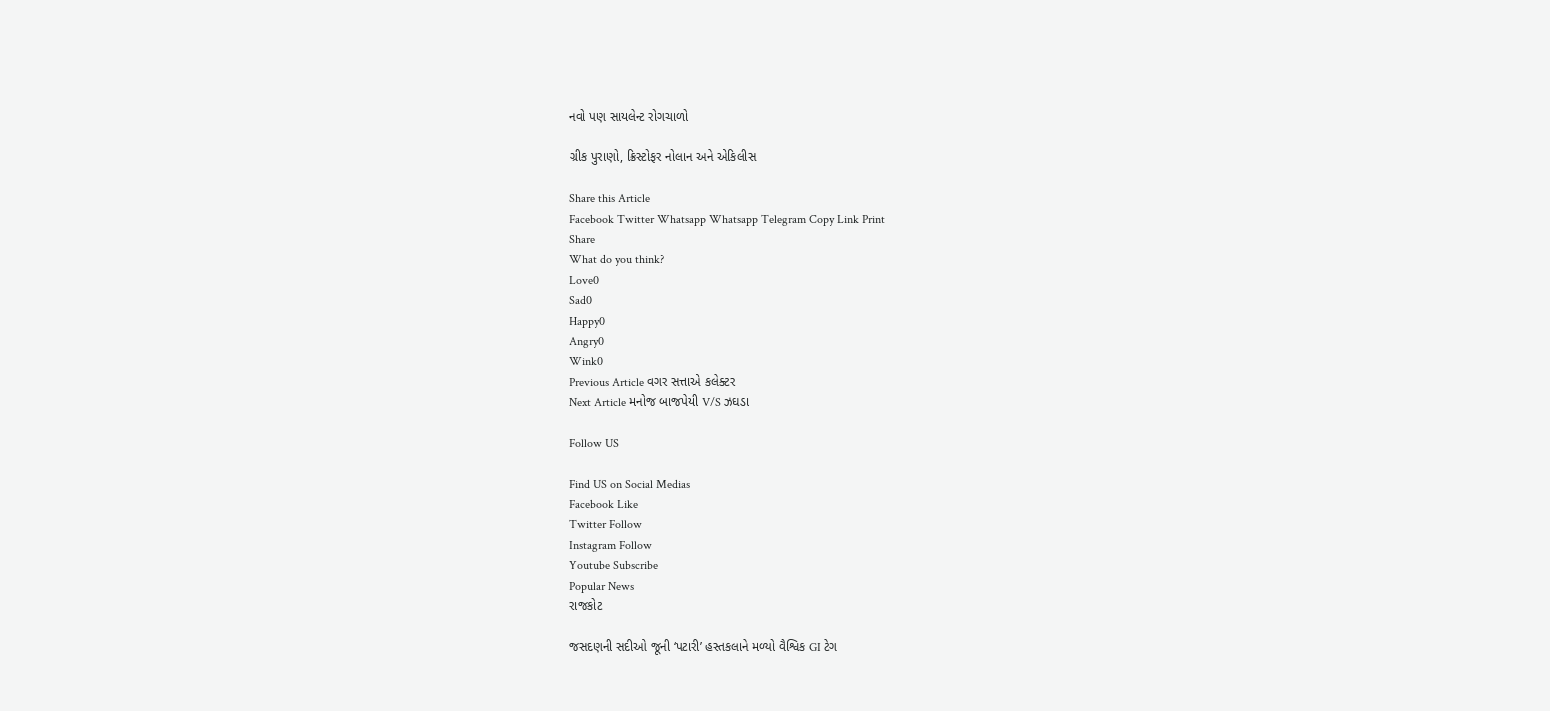નવો પણ સાયલેન્ટ રોગચાળો

ગ્રીક પુરાણો, ક્રિસ્ટોફર નોલાન અને એકિલીસ

Share this Article
Facebook Twitter Whatsapp Whatsapp Telegram Copy Link Print
Share
What do you think?
Love0
Sad0
Happy0
Angry0
Wink0
Previous Article વગર સત્તાએ કલેક્ટર
Next Article મનોજ બાજપેયી V/S ઝઘડા

Follow US

Find US on Social Medias
Facebook Like
Twitter Follow
Instagram Follow
Youtube Subscribe
Popular News
રાજકોટ

જસદણની સદીઓ જૂની ‘પટારી’ હસ્તકલાને મળ્યો વૈશ્વિક GI ટેગ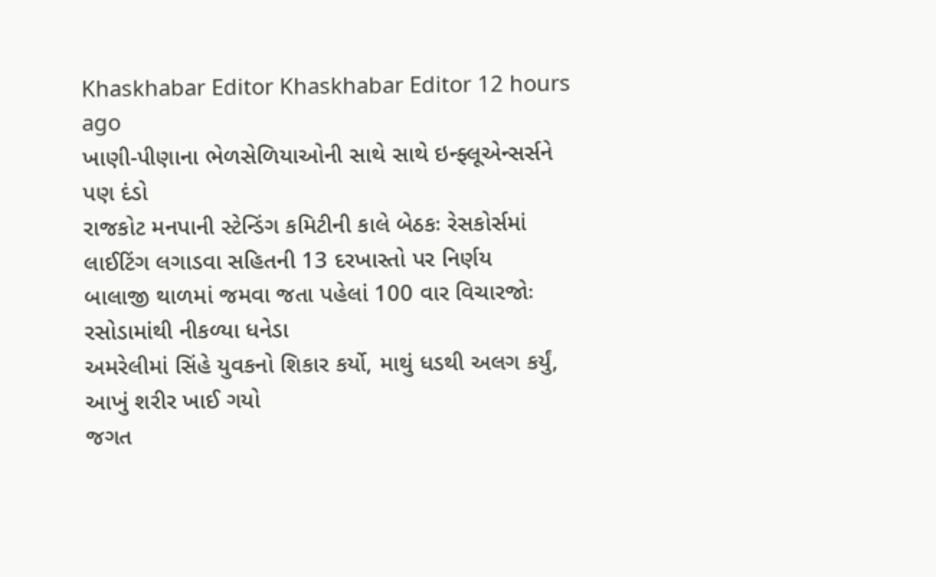Khaskhabar Editor Khaskhabar Editor 12 hours ago
ખાણી-પીણાના ભેળસેળિયાઓની સાથે સાથે ઇન્ફ્લૂએન્સર્સને પણ દંડો
રાજકોટ મનપાની સ્ટેન્ડિંગ કમિટીની કાલે બેઠકઃ રેસકોર્સમાં લાઈટિંગ લગાડવા સહિતની 13 દરખાસ્તો પર નિર્ણય
બાલાજી થાળમાં જમવા જતા પહેલાં 100 વાર વિચારજોઃ રસોડામાંથી નીકળ્યા ધનેડા
અમરેલીમાં સિંહે યુવકનો શિકાર કર્યો, માથું ધડથી અલગ કર્યું, આખું શરીર ખાઈ ગયો
જગત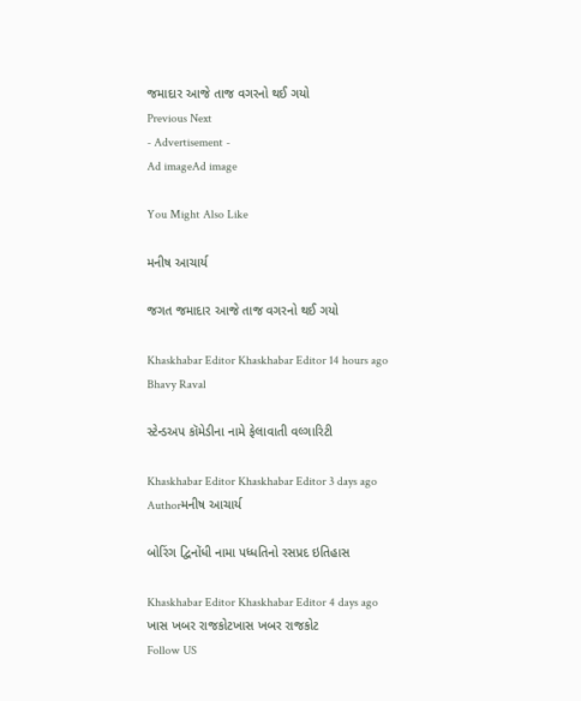જમાદાર આજે તાજ વગરનો થઈ ગયો
Previous Next
- Advertisement -
Ad imageAd image

You Might Also Like

મનીષ આચાર્ય

જગત જમાદાર આજે તાજ વગરનો થઈ ગયો

Khaskhabar Editor Khaskhabar Editor 14 hours ago
Bhavy Raval

સ્ટેન્ડઅપ કૉમેડીના નામે ફેલાવાતી વલ્ગારિટી

Khaskhabar Editor Khaskhabar Editor 3 days ago
Authorમનીષ આચાર્ય

બોરિંગ દ્વિનોંધી નામા પધ્ધતિનો રસપ્રદ ઇતિહાસ

Khaskhabar Editor Khaskhabar Editor 4 days ago
ખાસ ખબર રાજકોટખાસ ખબર રાજકોટ
Follow US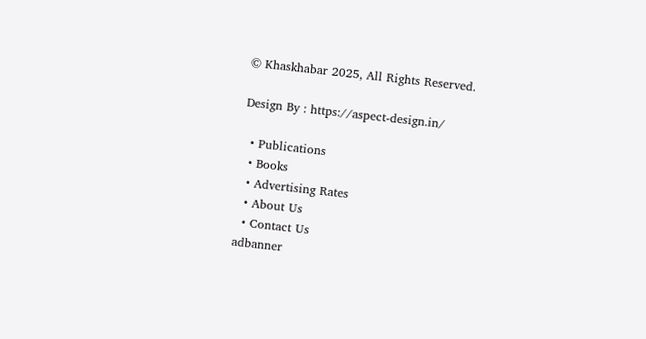© Khaskhabar 2025, All Rights Reserved.

Design By : https://aspect-design.in/

  • Publications
  • Books
  • Advertising Rates
  • About Us
  • Contact Us
adbanner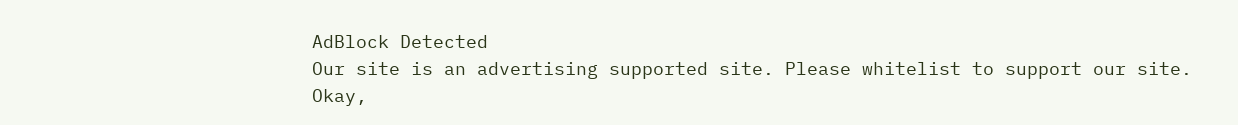AdBlock Detected
Our site is an advertising supported site. Please whitelist to support our site.
Okay,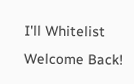I'll Whitelist
Welcome Back!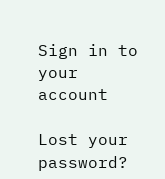Sign in to your account

Lost your password?